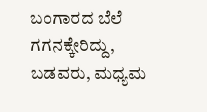ಬಂಗಾರದ ಬೆಲೆ ಗಗನಕ್ಕೇರಿದ್ದು, ಬಡವರು, ಮಧ್ಯಮ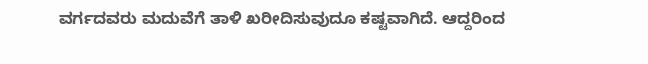ವರ್ಗದವರು ಮದುವೆಗೆ ತಾಳಿ ಖರೀದಿಸುವುದೂ ಕಷ್ಟವಾಗಿದೆ. ಆದ್ದರಿಂದ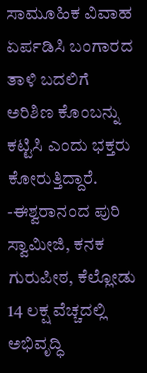ಸಾಮೂಹಿಕ ವಿವಾಹ ಏರ್ಪಡಿಸಿ ಬಂಗಾರದ ತಾಳಿ ಬದಲಿಗೆ ಅರಿಶಿಣ ಕೊಂಬನ್ನು ಕಟ್ಟಿಸಿ ಎಂದು ಭಕ್ತರು ಕೋರುತ್ತಿದ್ದಾರೆ.
-ಈಶ್ವರಾನಂದ ಪುರಿ ಸ್ವಾಮೀಜಿ, ಕನಕ ಗುರುಪೀಠ, ಕೆಲ್ಲೋಡು
14 ಲಕ್ಷ ವೆಚ್ಚದಲ್ಲಿ ಅಭಿವೃದ್ಧಿ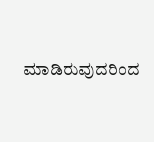ಮಾಡಿರುವುದರಿಂದ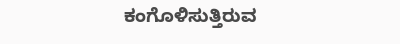ಕಂಗೊಳಿಸುತ್ತಿರುವ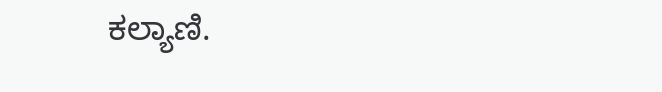ಕಲ್ಯಾಣಿ.